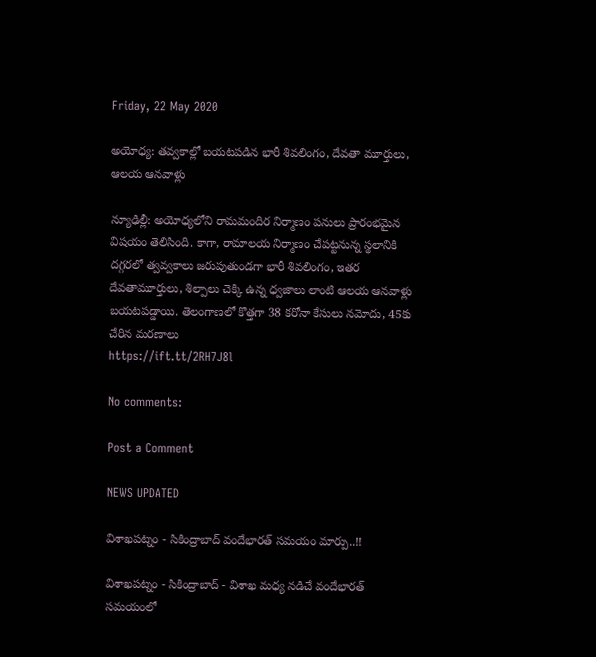Friday, 22 May 2020

అయోధ్య: తవ్వకాల్లో బయటపడిన భారీ శివలింగం, దేవతా మూర్తులు, ఆలయ ఆనవాళ్లు

న్యూఢిల్లీ: అయోధ్యలోని రామమందిర నిర్మాణం పనులు ప్రారంభమైన విషయం తెలిసింది. కాగా, రామాలయ నిర్మాణం చేపట్టనున్న స్థలానికి దగ్గరలో త్వవ్వకాలు జరుపుతుండగా భారీ శివలింగం, ఇతర దేవతామూర్తులు, శిల్పాలు చెక్కి ఉన్న ధ్వజాలు లాంటి ఆలయ ఆనవాళ్లు బయటపడ్డాయి. తెలంగాణలో కొత్తగా 38 కరోనా కేసులు నమోదు, 45కు చేరిన మరణాలు
https://ift.tt/2RH7J8l

No comments:

Post a Comment

NEWS UPDATED

విశాఖపట్నం - సికింద్రాబాద్ వందేభారత్ సమయం మార్పు..!!

విశాఖపట్నం - సికింద్రాబాద్ - విశాఖ మధ్య నడిచే వందేభారత్ సమయంలో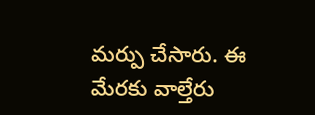మర్పు చేసారు. ఈ మేరకు వాల్తేరు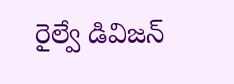రైల్వే డివిజన్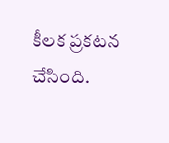కీలక ప్రకటన చేసింది.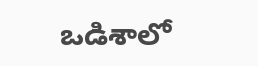ఒడిశాలో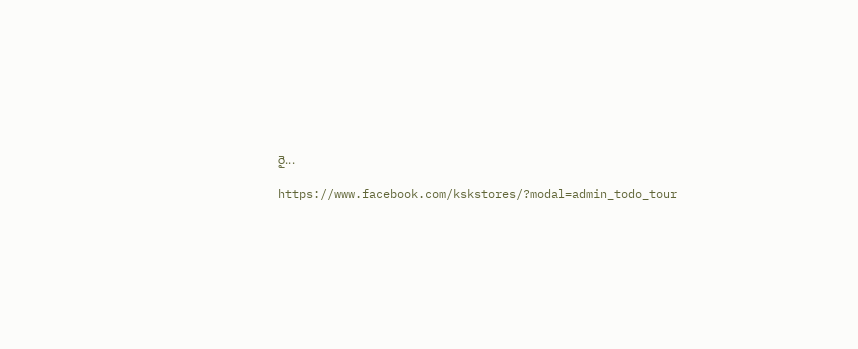రై...

https://www.facebook.com/kskstores/?modal=admin_todo_tour